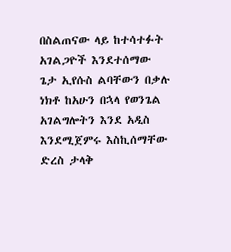በስልጠናው ላይ ከተሳተፉት አገልጋዮች እንደተሰማው ጌታ ኢየሱስ ልባቸውን በቃሉ ነክቶ ከአሁን በኋላ የወንጌል አገልግሎትን እንደ አዲስ እንደሚጀምሩ እስኪሰማቸው ድረስ ታላቅ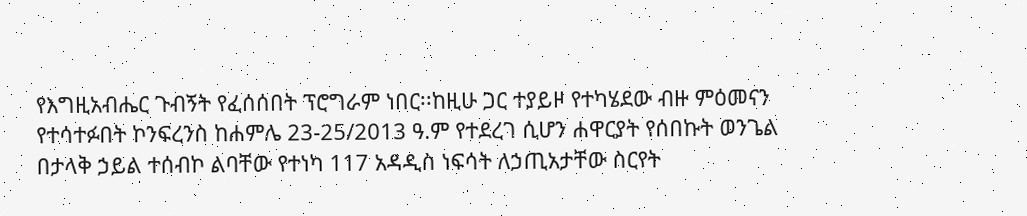የእግዚአብሔር ጉብኝት የፈሰሰበት ፕሮግራም ነበር፡፡ከዚሁ ጋር ተያይዞ የተካሄደው ብዙ ምዕመናን የተሳተፉበት ኮንፍረንስ ከሐምሌ 23-25/2013 ዓ.ም የተደረገ ሲሆን ሐዋርያት የሰበኩት ወንጌል በታላቅ ኃይል ተሰብኮ ልባቸው የተነካ 117 አዳዲስ ነፍሳት ለኃጢአታቸው ስርየት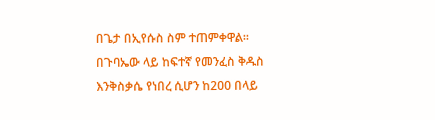በጌታ በኢየሱስ ስም ተጠምቀዋል፡፡ በጉባኤው ላይ ከፍተኛ የመንፈስ ቅዱስ እንቅስቃሴ የነበረ ሲሆን ከ200 በላይ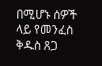በሚሆኑ ሰዎች ላይ የመንፈስ ቅዱስ ጸጋ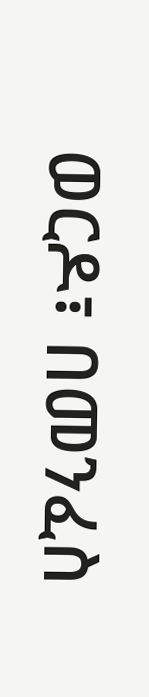ወርዶ፣ በመንፈስ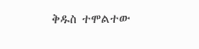ቅዱስ ተሞልተው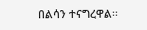በልሳን ተናግረዋል፡፡